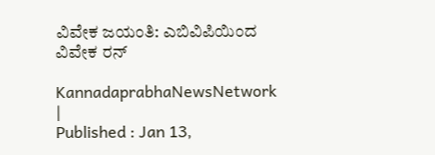ವಿವೇಕ ಜಯಂತಿ: ಎಬಿವಿಪಿಯಿಂದ ವಿವೇಕ ರನ್‌

KannadaprabhaNewsNetwork |
Published : Jan 13,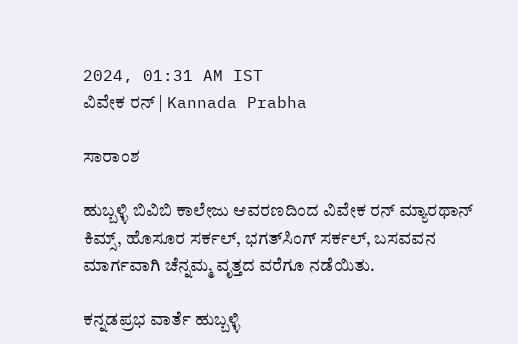2024, 01:31 AM IST
ವಿವೇಕ ರನ್‌ | Kannada Prabha

ಸಾರಾಂಶ

ಹುಬ್ಬಳ್ಳಿ ಬಿವಿಬಿ ಕಾಲೇಜು ಆವರಣದಿಂದ ವಿವೇಕ ರನ್‌ ಮ್ಯಾರಥಾನ್‌ ಕಿಮ್ಸ್‌, ಹೊಸೂರ ಸರ್ಕಲ್‌, ಭಗತ್‌ಸಿಂಗ್‌ ಸರ್ಕಲ್‌, ಬಸವವನ ಮಾರ್ಗವಾಗಿ ಚೆನ್ನಮ್ಮ ವೃತ್ತದ ವರೆಗೂ ನಡೆಯಿತು.

ಕನ್ನಡಪ್ರಭ ವಾರ್ತೆ ಹುಬ್ಬಳ್ಳಿ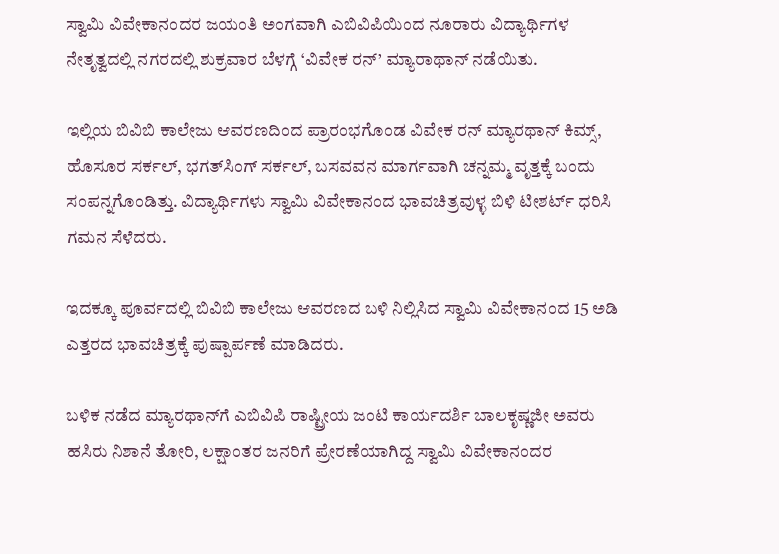ಸ್ವಾಮಿ ವಿವೇಕಾನಂದರ ಜಯಂತಿ ಅಂಗವಾಗಿ ಎಬಿವಿಪಿಯಿಂದ ನೂರಾರು ವಿದ್ಯಾರ್ಥಿಗಳ ನೇತೃತ್ವದಲ್ಲಿ ನಗರದಲ್ಲಿ ಶುಕ್ರವಾರ ಬೆಳಗ್ಗೆ ‘ವಿವೇಕ ರನ್‌’ ಮ್ಯಾರಾಥಾನ್‌ ನಡೆಯಿತು.

ಇಲ್ಲಿಯ ಬಿವಿಬಿ ಕಾಲೇಜು ಆವರಣದಿಂದ ಪ್ರಾರಂಭಗೊಂಡ ವಿವೇಕ ರನ್‌ ಮ್ಯಾರಥಾನ್‌ ಕಿಮ್ಸ್‌, ಹೊಸೂರ ಸರ್ಕಲ್‌, ಭಗತ್‌ಸಿಂಗ್‌ ಸರ್ಕಲ್‌, ಬಸವವನ ಮಾರ್ಗವಾಗಿ ಚನ್ನಮ್ಮ ವೃತ್ತಕ್ಕೆ ಬಂದು ಸಂಪನ್ನಗೊಂಡಿತ್ತು. ವಿದ್ಯಾರ್ಥಿಗಳು ಸ್ವಾಮಿ ವಿವೇಕಾನಂದ ಭಾವಚಿತ್ರವುಳ್ಳ ಬಿಳಿ ಟೀಶರ್ಟ್‌ ಧರಿಸಿ ಗಮನ ಸೆಳೆದರು.

ಇದಕ್ಕೂ ಪೂರ್ವದಲ್ಲಿ ಬಿವಿಬಿ ಕಾಲೇಜು ಆವರಣದ ಬಳಿ ನಿಲ್ಲಿಸಿದ ಸ್ವಾಮಿ ವಿವೇಕಾನಂದ 15 ಅಡಿ ಎತ್ತರದ ಭಾವಚಿತ್ರಕ್ಕೆ ಪುಷ್ಪಾರ್ಪಣೆ ಮಾಡಿದರು.

ಬಳಿಕ ನಡೆದ ಮ್ಯಾರಥಾನ್‌ಗೆ ಎಬಿವಿಪಿ ರಾಷ್ಟ್ರೀಯ ಜಂಟಿ ಕಾರ್ಯದರ್ಶಿ ಬಾಲಕೃಷ್ಣಜೀ ಅವರು ಹಸಿರು ನಿಶಾನೆ ತೋರಿ, ಲಕ್ಷಾಂತರ ಜನರಿಗೆ ಪ್ರೇರಣೆಯಾಗಿದ್ದ ಸ್ವಾಮಿ ವಿವೇಕಾನಂದರ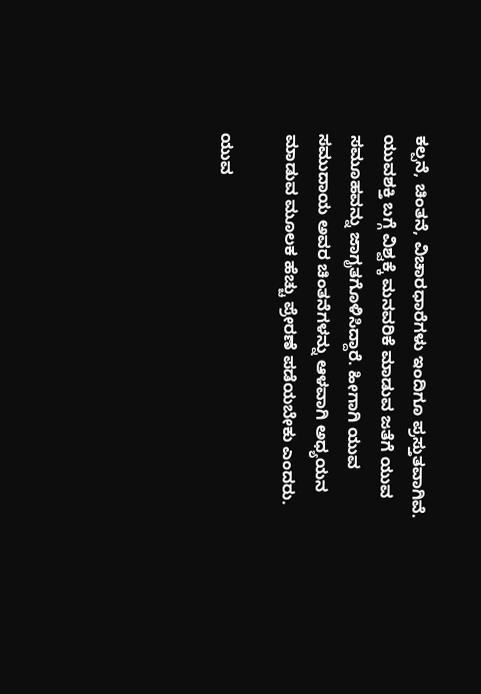ಕಲ್ಪನೆ, ಚಿಂತನೆ, ವಿಚಾರಧಾರೆಗಳು ಇಂದಿಗೂ ಪ್ರಸ್ತುತವಾಗಿವೆ. ಯುವಶಕ್ತಿ ಬಗ್ಗೆ ವಿಶ್ವಕ್ಕೆ ಮನವರಿಕೆ ಮಾಡುವ ಜತೆಗೆ ಯುವ ಸಮೂಹವನ್ನು ಜಾಗೃತಗೊಳಿಸಿದ್ದಾರೆ. ಹೀಗಾಗಿ ಯುವ ಸಮುದಾಯ ಅವರ ಚಿಂತನೆಗಳನ್ನು ಆಳವಾಗಿ ಅಧ್ಯಯನ ಮಾಡುವ ಮೂಲಕ ಹೆಚ್ಚು ಪ್ರೇರಣೆ ಪಡೆಯಬೇಕು ಎಂದರು.

ಯುವ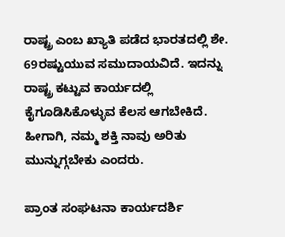ರಾಷ್ಟ್ರ ಎಂಬ ಖ್ಯಾತಿ ಪಡೆದ ಭಾರತದಲ್ಲಿ ಶೇ. 69ರಷ್ಟುಯುವ ಸಮುದಾಯವಿದೆ. ಇದನ್ನು ರಾಷ್ಟ್ರ ಕಟ್ಟುವ ಕಾರ್ಯದಲ್ಲಿ ಕೈಗೂಡಿಸಿಕೊಳ್ಳುವ ಕೆಲಸ ಆಗಬೇಕಿದೆ. ಹೀಗಾಗಿ, ನಮ್ಮ ಶಕ್ತಿ ನಾವು ಅರಿತು ಮುನ್ನುಗ್ಗಬೇಕು ಎಂದರು.

ಪ್ರಾಂತ ಸಂಘಟನಾ ಕಾರ್ಯದರ್ಶಿ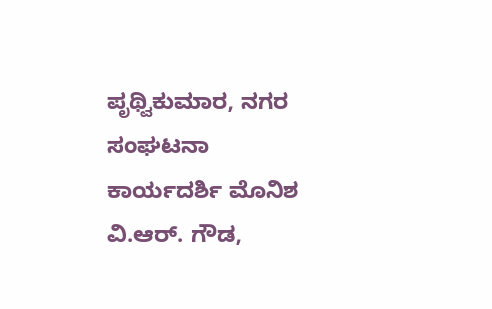ಪೃಥ್ವಿಕುಮಾರ, ನಗರ ಸಂಘಟನಾ ಕಾರ್ಯದರ್ಶಿ ಮೊನಿಶ ವಿ.ಆರ್‌. ಗೌಡ,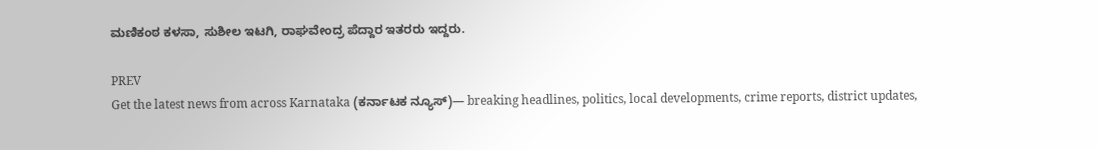ಮಣಿಕಂಠ ಕಳಸಾ, ಸುಶೀಲ ಇಟಗಿ, ರಾಘವೇಂದ್ರ ಪೆದ್ದಾರ ಇತರರು ಇದ್ದರು.

PREV
Get the latest news from across Karnataka (ಕರ್ನಾಟಕ ನ್ಯೂಸ್)— breaking headlines, politics, local developments, crime reports, district updates,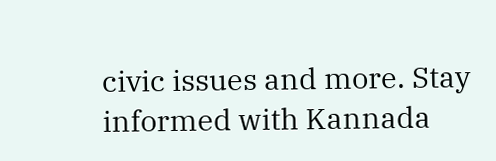civic issues and more. Stay informed with Kannada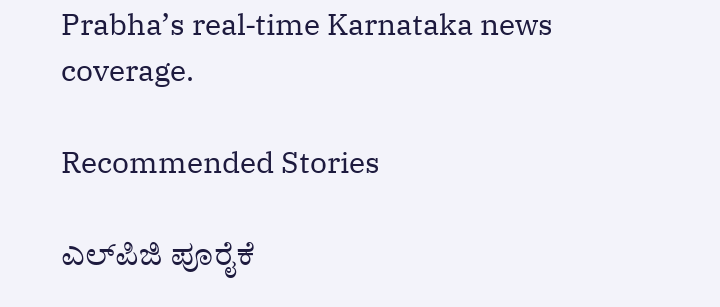Prabha’s real‑time Karnataka news coverage.

Recommended Stories

ಎಲ್‌ಪಿಜಿ ಪೂರೈಕೆ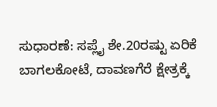ಸುಧಾರಣೆ: ಸಪ್ಲೈ ಶೇ.20ರಷ್ಟು ಏರಿಕೆ
ಬಾಗಲಕೋಟೆ, ದಾವಣಗೆರೆ ಕ್ಷೇತ್ರಕ್ಕೆ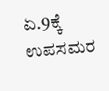ಏ.9ಕ್ಕೆ ಉಪಸಮರ